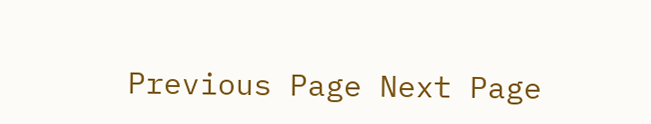Previous Page Next Page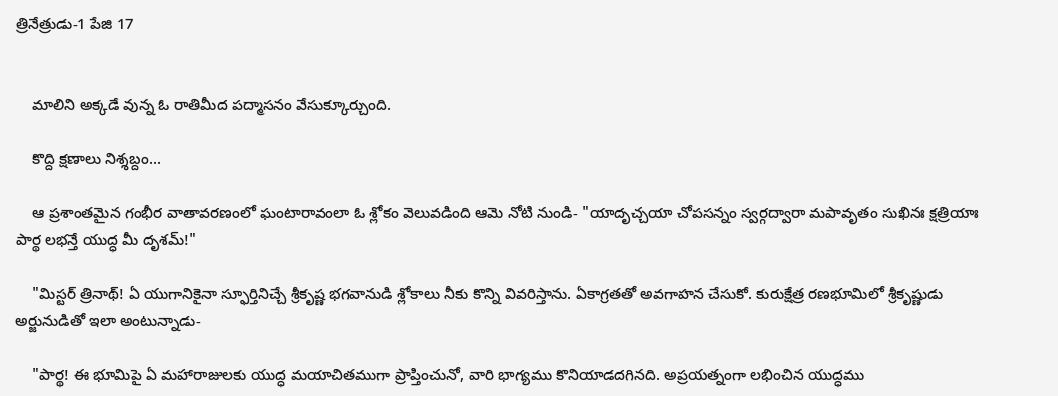త్రినేత్రుడు-1 పేజి 17


    మాలిని అక్కడే వున్న ఓ రాతిమీద పద్మాసనం వేసుక్కూర్చుంది.

    కొద్ది క్షణాలు నిశ్శబ్దం...

    ఆ ప్రశాంతమైన గంభీర వాతావరణంలో ఘంటారావంలా ఓ శ్లోకం వెలువడింది ఆమె నోటి నుండి- "యాదృచ్చయా చోపసన్నం స్వర్గద్వారా మపావృతం సుఖినః క్షత్రియాః పార్థ లభన్తే యుద్ధ మీ దృశమ్!"

    "మిస్టర్ త్రినాథ్! ఏ యుగానికైనా స్ఫూర్తినిచ్చే శ్రీకృష్ణ భగవానుడి శ్లోకాలు నీకు కొన్ని వివరిస్తాను. ఏకాగ్రతతో అవగాహన చేసుకో. కురుక్షేత్ర రణభూమిలో శ్రీకృష్ణుడు అర్జునుడితో ఇలా అంటున్నాడు-

    "పార్థ! ఈ భూమిపై ఏ మహారాజులకు యుద్ధ మయాచితముగా ప్రాప్తించునో, వారి భాగ్యము కొనియాడదగినది. అప్రయత్నంగా లభించిన యుద్ధము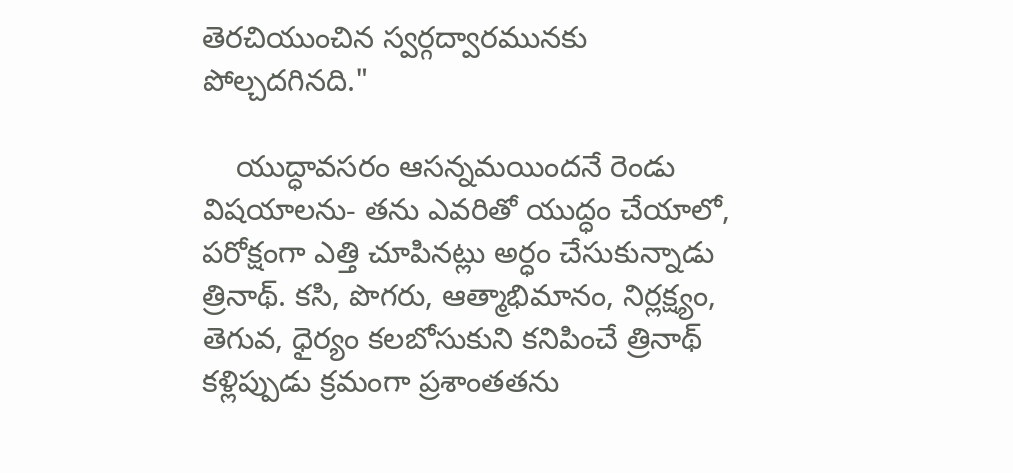తెరచియుంచిన స్వర్గద్వారమునకు పోల్చదగినది."

    యుద్ధావసరం ఆసన్నమయిందనే రెండు విషయాలను- తను ఎవరితో యుద్ధం చేయాలో, పరోక్షంగా ఎత్తి చూపినట్లు అర్ధం చేసుకున్నాడు త్రినాథ్. కసి, పొగరు, ఆత్మాభిమానం, నిర్లక్ష్యం, తెగువ, ధైర్యం కలబోసుకుని కనిపించే త్రినాథ్ కళ్లిప్పుడు క్రమంగా ప్రశాంతతను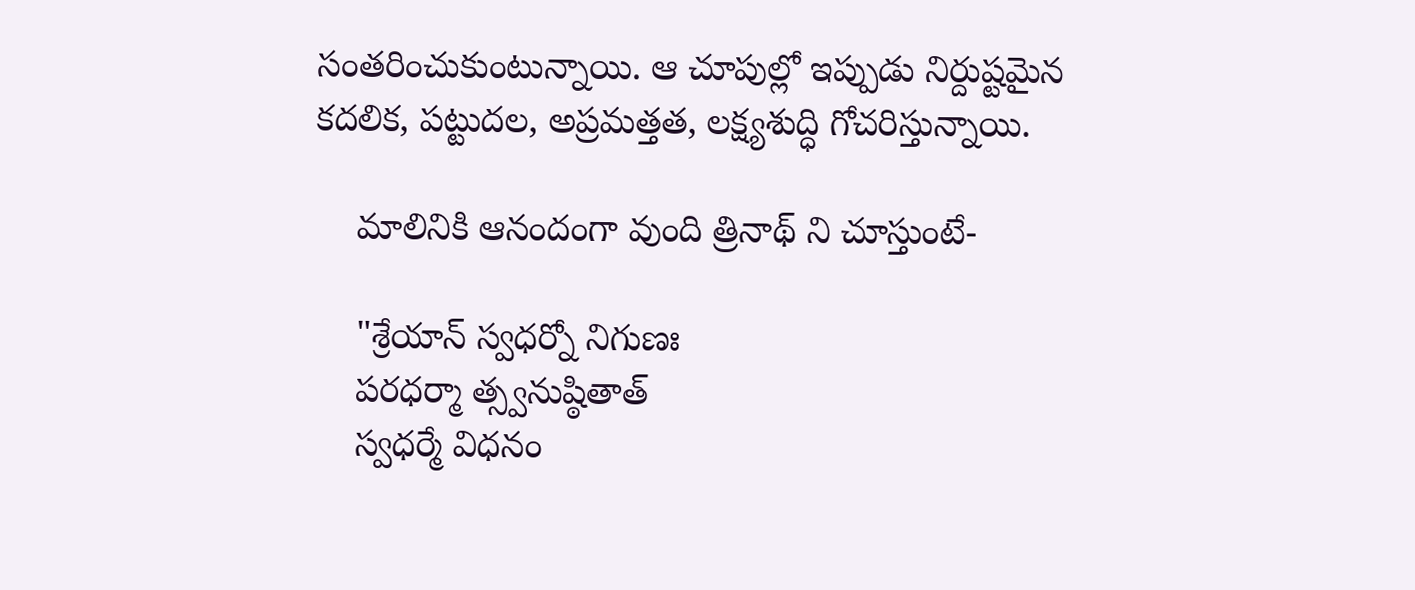సంతరించుకుంటున్నాయి. ఆ చూపుల్లో ఇప్పుడు నిర్దుష్టమైన కదలిక, పట్టుదల, అప్రమత్తత, లక్ష్యశుద్ధి గోచరిస్తున్నాయి.

    మాలినికి ఆనందంగా వుంది త్రినాథ్ ని చూస్తుంటే-

    "శ్రేయాన్ స్వధర్నో నిగుణః
    పరధర్మా త్స్వనుష్ఠితాత్
    స్వధర్మే విధనం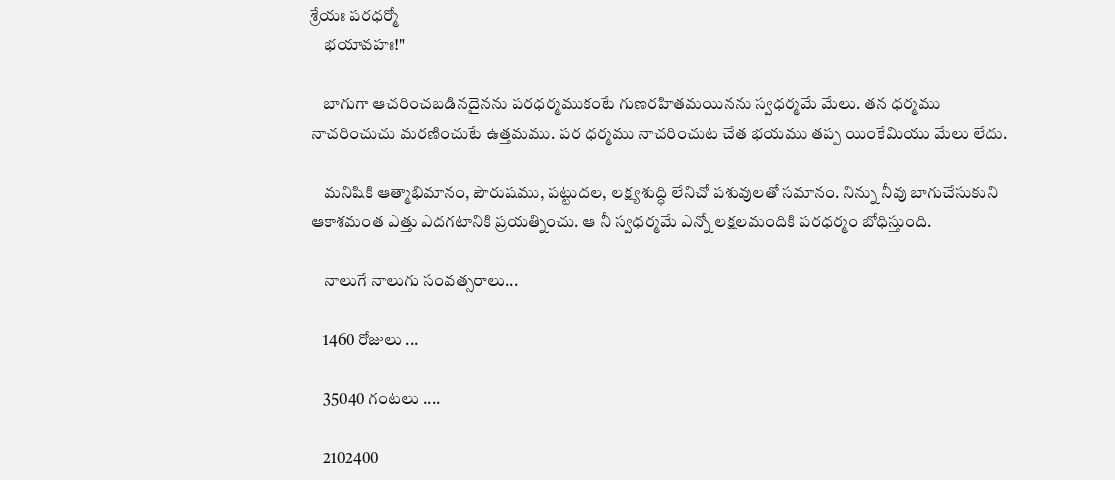శ్రేయః పరధర్మో
    భయావహః!"

    బాగుగా ఆచరించబడినదైనను పరధర్మముకంటే గుణరహితమయినను స్వధర్మమే మేలు. తన ధర్మము నాచరించుచు మరణించుటే ఉత్తమము. పర ధర్మము నాచరించుట చేత భయము తప్ప యింకేమియు మేలు లేదు.

    మనిషికి ఆత్మాభిమానం, పౌరుషము, పట్టుదల, లక్ష్యశుద్ధి లేనిచో పశువులతో సమానం. నిన్ను నీవు బాగుచేసుకుని ఆకాశమంత ఎత్తు ఎదగటానికి ప్రయత్నించు. ఆ నీ స్వధర్మమే ఎన్నో లక్షలమందికి పరధర్మం బోధిస్తుంది.

    నాలుగే నాలుగు సంవత్సరాలు...

    1460 రోజులు ...

    35040 గంటలు ....

    2102400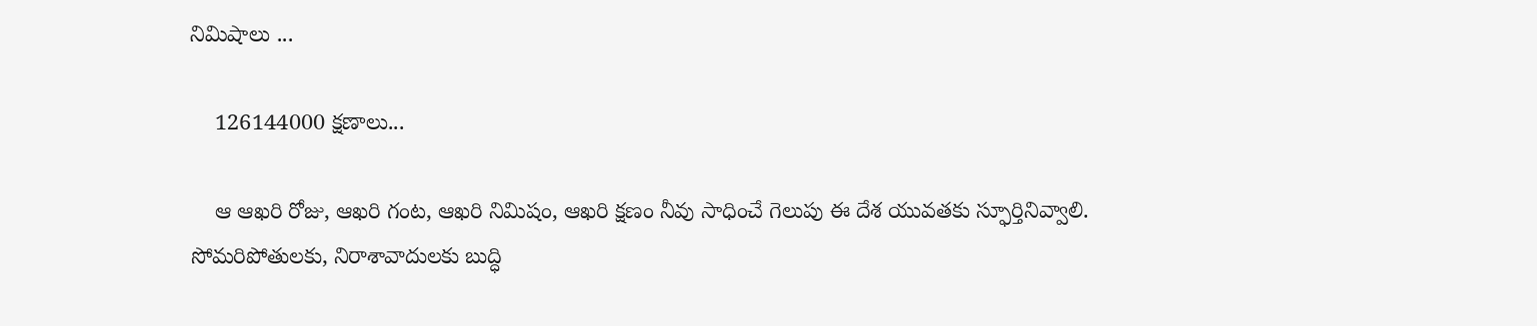నిమిషాలు ...

    126144000 క్షణాలు...

    ఆ ఆఖరి రోజు, ఆఖరి గంట, ఆఖరి నిమిషం, ఆఖరి క్షణం నీవు సాధించే గెలుపు ఈ దేశ యువతకు స్ఫూర్తినివ్వాలి. సోమరిపోతులకు, నిరాశావాదులకు బుద్ధి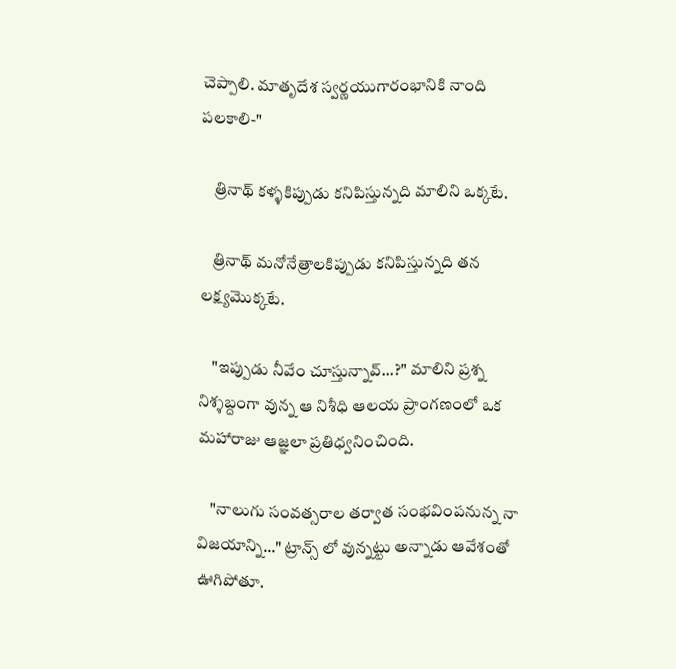చెప్పాలి. మాతృదేశ స్వర్ణయుగారంభానికి నాంది పలకాలి-"

    త్రినాథ్ కళ్ళకిప్పుడు కనిపిస్తున్నది మాలిని ఒక్కటే.

    త్రినాథ్ మనోనేత్రాలకిప్పుడు కనిపిస్తున్నది తన లక్ష్యమొక్కటే.

    "ఇప్పుడు నీవేం చూస్తున్నావ్...?" మాలిని ప్రశ్న నిశ్శబ్దంగా వున్న ఆ నిశీధి ఆలయ ప్రాంగణంలో ఒక మహారాజు ఆజ్ఞలా ప్రతిధ్వనించింది.

    "నాలుగు సంవత్సరాల తర్వాత సంభవింపనున్న నా విజయాన్ని..." ట్రాన్స్ లో వున్నట్టు అన్నాడు ఆవేశంతో ఊగిపోతూ.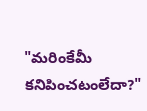"మరింకేమీ కనిపించటంలేదా?"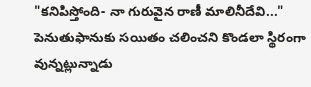"కనిపిస్తోంది- నా గురువైన రాణీ మాలినీదేవి..." పెనుతుఫానుకు సయితం చలించని కొండలా స్థిరంగా వున్నట్లున్నాడు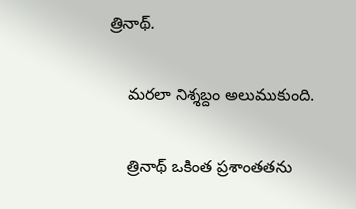త్రినాథ్.

    మరలా నిశ్శబ్దం అలుముకుంది.

    త్రినాథ్ ఒకింత ప్రశాంతతను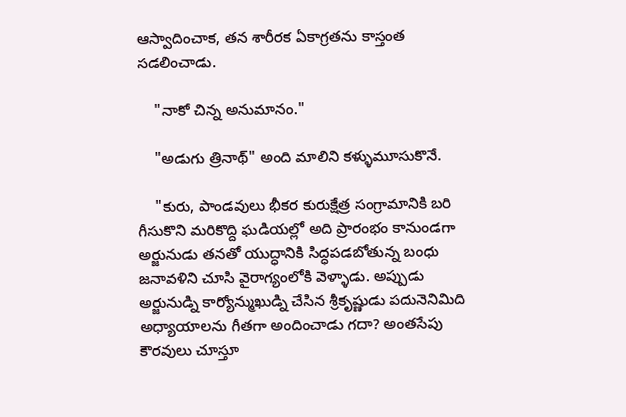ఆస్వాదించాక, తన శారీరక ఏకాగ్రతను కాస్తంత సడలించాడు.

    "నాకో చిన్న అనుమానం."

    "అడుగు త్రినాథ్" అంది మాలిని కళ్ళుమూసుకొనే.

    "కురు, పాండవులు భీకర కురుక్షేత్ర సంగ్రామానికి బరి గీసుకొని మరికొద్ది ఘడియల్లో అది ప్రారంభం కానుండగా అర్జునుడు తనతో యుద్ధానికి సిద్ధపడబోతున్న బంధు జనావళిని చూసి వైరాగ్యంలోకి వెళ్ళాడు. అప్పుడు అర్జునుడ్ని కార్యోన్ముఖుడ్ని చేసిన శ్రీకృష్ణుడు పదునెనిమిది అధ్యాయాలను గీతగా అందించాడు గదా? అంతసేపు కౌరవులు చూస్తూ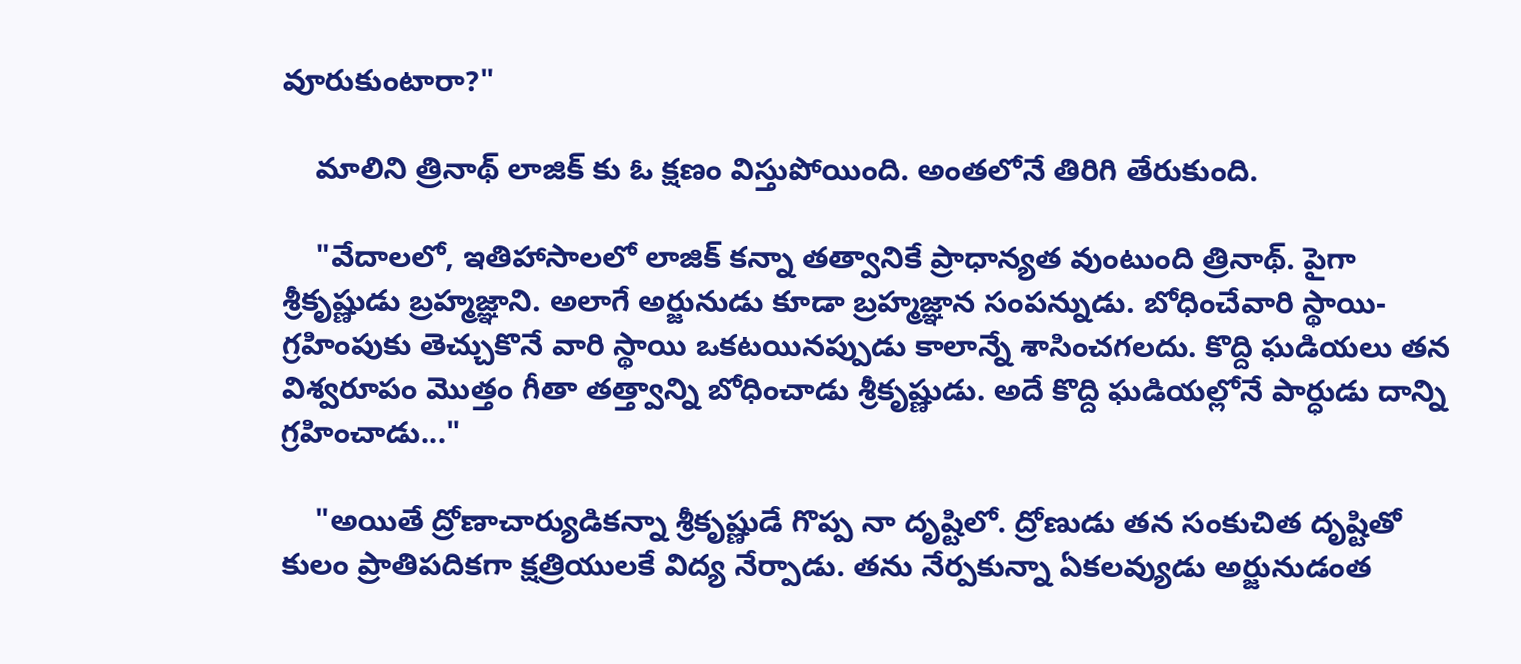వూరుకుంటారా?"

    మాలిని త్రినాథ్ లాజిక్ కు ఓ క్షణం విస్తుపోయింది. అంతలోనే తిరిగి తేరుకుంది.

    "వేదాలలో, ఇతిహాసాలలో లాజిక్ కన్నా తత్వానికే ప్రాధాన్యత వుంటుంది త్రినాథ్. పైగా శ్రీకృష్ణుడు బ్రహ్మజ్ఞాని. అలాగే అర్జునుడు కూడా బ్రహ్మజ్ఞాన సంపన్నుడు. బోధించేవారి స్థాయి- గ్రహింపుకు తెచ్చుకొనే వారి స్థాయి ఒకటయినప్పుడు కాలాన్నే శాసించగలదు. కొద్ది ఘడియలు తన విశ్వరూపం మొత్తం గీతా తత్త్వాన్ని బోధించాడు శ్రీకృష్ణుడు. అదే కొద్ది ఘడియల్లోనే పార్ధుడు దాన్ని గ్రహించాడు..."

    "అయితే ద్రోణాచార్యుడికన్నా శ్రీకృష్ణుడే గొప్ప నా దృష్టిలో. ద్రోణుడు తన సంకుచిత దృష్టితో కులం ప్రాతిపదికగా క్షత్రియులకే విద్య నేర్పాడు. తను నేర్పకున్నా ఏకలవ్యుడు అర్జునుడంత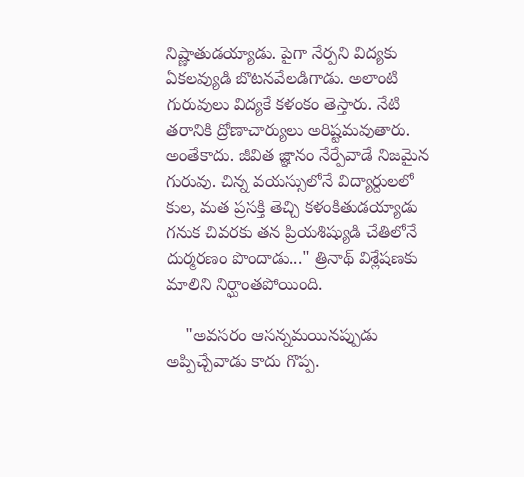నిష్ణాతుడయ్యాడు. పైగా నేర్పని విద్యకు ఏకలవ్యుడి బొటనవేలడిగాడు. అలాంటి గురువులు విద్యకే కళంకం తెస్తారు. నేటి తరానికి ద్రోణాచార్యులు అరిష్టమవుతారు. అంతేకాదు. జీవిత జ్ఞానం నేర్పేవాడే నిజమైన గురువు. చిన్న వయస్సులోనే విద్యార్దులలో కుల, మత ప్రసక్తి తెచ్చి కళంకితుడయ్యాడు గనుక చివరకు తన ప్రియశిష్యుడి చేతిలోనే దుర్మరణం పొందాడు..." త్రినాథ్ విశ్లేషణకు మాలిని నిర్ఘాంతపోయింది.

    "అవసరం ఆసన్నమయినప్పుడు అప్పిచ్చేవాడు కాదు గొప్ప.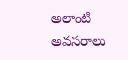అలాంటి అవసరాలు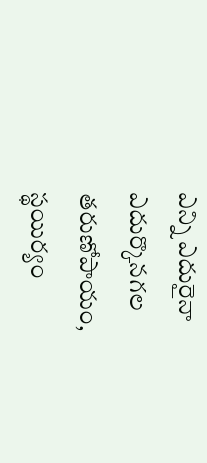ఎన్ని ఎదురైనా ఎదుర్కొనగల తరుణోపాయం, స్థయిర్యం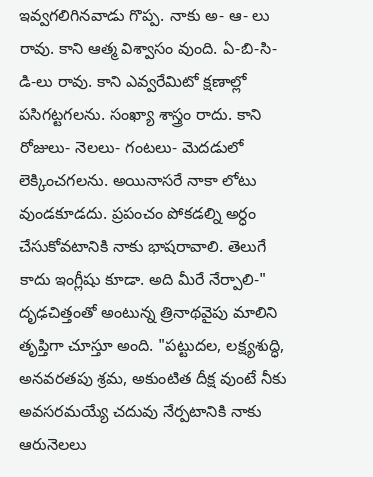ఇవ్వగలిగినవాడు గొప్ప. నాకు అ- ఆ- లు రావు. కాని ఆత్మ విశ్వాసం వుంది. ఏ-బి-సి-డి-లు రావు. కాని ఎవ్వరేమిటో క్షణాల్లో పసిగట్టగలను. సంఖ్యా శాస్త్రం రాదు. కాని రోజులు- నెలలు- గంటలు- మెదడులో లెక్కించగలను. అయినాసరే నాకా లోటు వుండకూడదు. ప్రపంచం పోకడల్ని అర్ధం చేసుకోవటానికి నాకు భాషరావాలి. తెలుగే కాదు ఇంగ్లీషు కూడా. అది మీరే నేర్పాలి-" దృఢచిత్తంతో అంటున్న త్రినాథవైపు మాలిని తృప్తిగా చూస్తూ అంది. "పట్టుదల, లక్ష్యశుద్ధి, అనవరతపు శ్రమ, అకుంటిత దీక్ష వుంటే నీకు అవసరమయ్యే చదువు నేర్పటానికి నాకు ఆరునెలలు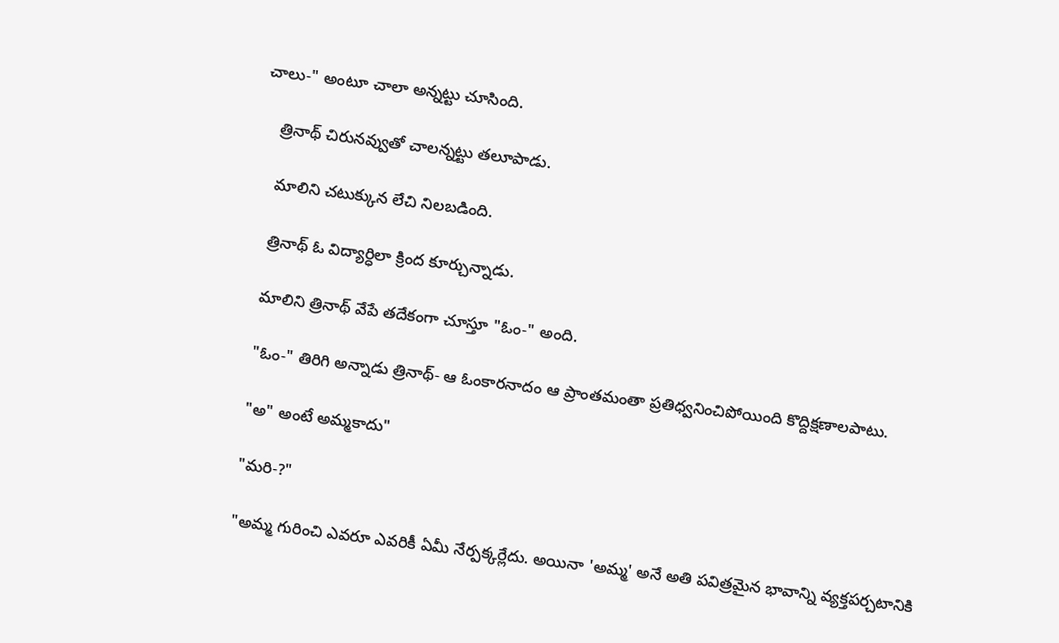చాలు-" అంటూ చాలా అన్నట్టు చూసింది.

    త్రినాథ్ చిరునవ్వుతో చాలన్నట్టు తలూపాడు.

    మాలిని చటుక్కున లేచి నిలబడింది.

    త్రినాథ్ ఓ విద్యార్ధిలా క్రింద కూర్చున్నాడు.

    మాలిని త్రినాథ్ వేపే తదేకంగా చూస్తూ "ఓం-" అంది.

    "ఓం-" తిరిగి అన్నాడు త్రినాథ్- ఆ ఓంకారనాదం ఆ ప్రాంతమంతా ప్రతిధ్వనించిపోయింది కొద్దిక్షణాలపాటు.

    "అ" అంటే అమ్మకాదు"

    "మరి-?"

    "అమ్మ గురించి ఎవరూ ఎవరికీ ఏమీ నేర్పక్కర్లేదు. అయినా 'అమ్మ' అనే అతి పవిత్రమైన భావాన్ని వ్యక్తపర్చటానికి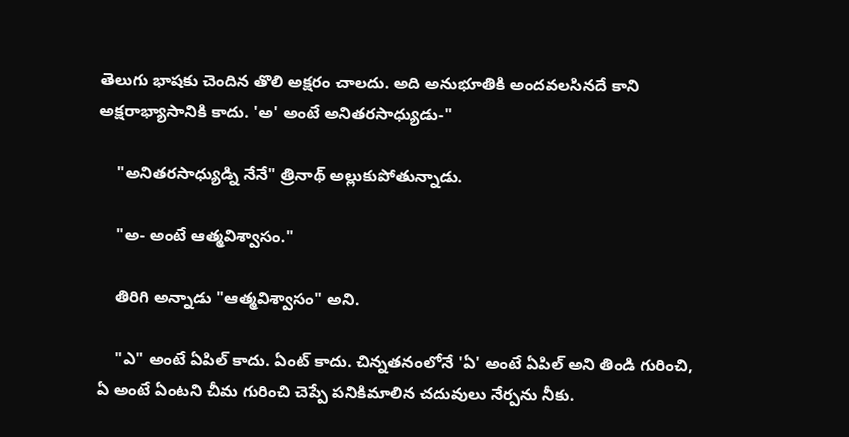తెలుగు భాషకు చెందిన తొలి అక్షరం చాలదు. అది అనుభూతికి అందవలసినదే కాని అక్షరాభ్యాసానికి కాదు. 'అ' అంటే అనితరసాధ్యుడు-"

    "అనితరసాధ్యుడ్ని నేనే" త్రినాథ్ అల్లుకుపోతున్నాడు.

    "అ- అంటే ఆత్మవిశ్వాసం."

    తిరిగి అన్నాడు "ఆత్మవిశ్వాసం" అని.

    "ఎ" అంటే ఏపిల్ కాదు. ఏంట్ కాదు. చిన్నతనంలోనే 'ఏ' అంటే ఏపిల్ అని తిండి గురించి, ఏ అంటే ఏంటని చీమ గురించి చెప్పే పనికిమాలిన చదువులు నేర్పను నీకు.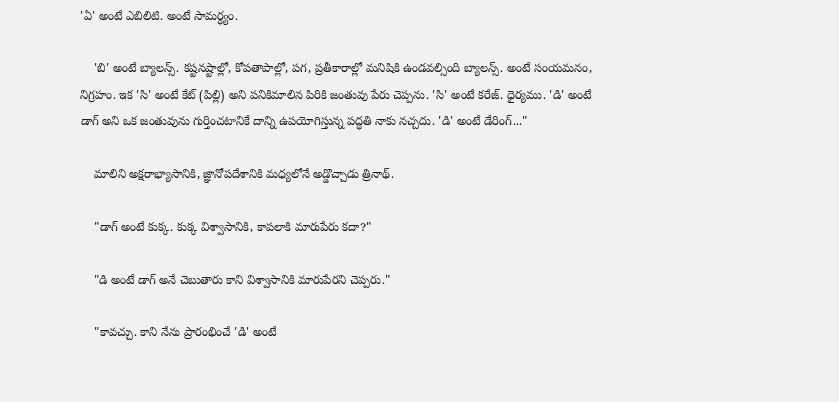'ఏ' అంటే ఎబిలిటి. అంటే సామర్ధ్యం.

    'బి' అంటే బ్యాలన్స్. కష్టనష్టాల్లో, కోపతాపాల్లో, పగ, ప్రతీకారాల్లో మనిషికి ఉండవల్సింది బ్యాలన్స్. అంటే సంయమనం, నిగ్రహం. ఇక 'సి' అంటే కేట్ (పిల్లి) అని పనికిమాలిన పిరికి జంతువు పేరు చెప్పను. 'సి' అంటే కరేజ్. ధైర్యము. 'డి' అంటే డాగ్ అని ఒక జంతువును గుర్తించటానికే దాన్ని ఉపయోగిస్తున్న పద్ధతి నాకు నచ్చదు. 'డి' అంటే డేరింగ్..."

    మాలిని అక్షరాభ్యాసానికి, జ్ఞానోపదేశానికి మధ్యలోనే అడ్డొచ్చాడు త్రినాథ్.

    "డాగ్ అంటే కుక్క. కుక్క విశ్వాసానికి, కాపలాకి మారుపేరు కదా?"

    "డి అంటే డాగ్ అనే చెబుతారు కాని విశ్వాసానికి మారుపేరని చెప్పరు."

    "కావచ్చు. కాని నేను ప్రారంభించే 'డి' అంటే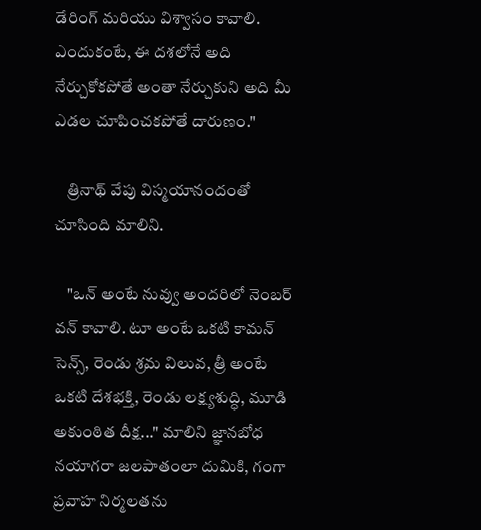డేరింగ్ మరియు విశ్వాసం కావాలి. ఎందుకంటే, ఈ దశలోనే అది నేర్చుకోకపోతే అంతా నేర్చుకుని అది మీ ఎడల చూపించకపోతే దారుణం."

    త్రినాథ్ వేపు విస్మయానందంతో చూసింది మాలిని.

    "ఒన్ అంటే నువ్వు అందరిలో నెంబర్ వన్ కావాలి. టూ అంటే ఒకటి కామన్ సెన్స్, రెండు శ్రమ విలువ, త్రీ అంటే ఒకటి దేశభక్తి, రెండు లక్ష్యశుద్ధి, మూడి అకుంఠిత దీక్ష..." మాలిని జ్ఞానబోధ నయాగరా జలపాతంలా దుమికి, గంగా ప్రవాహ నిర్మలతను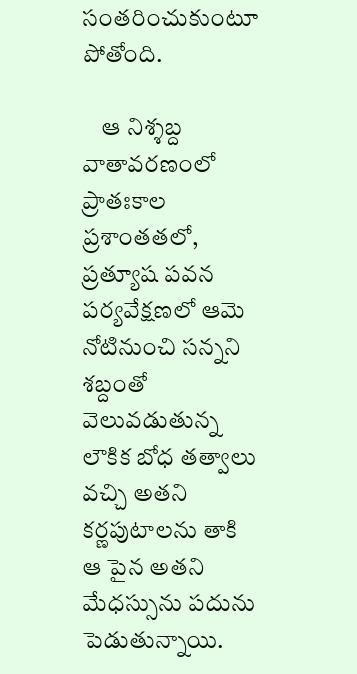సంతరించుకుంటూ పోతోంది.

    ఆ నిశ్శబ్ద వాతావరణంలో ప్రాతఃకాల ప్రశాంతతలో, ప్రత్యూష పవన పర్యవేక్షణలో ఆమె నోటినుంచి సన్నని శబ్దంతో వెలువడుతున్న లౌకిక బోధ తత్వాలు వచ్చి అతని కర్ణపుటాలను తాకి ఆ పైన అతని మేధస్సును పదును పెడుతున్నాయి.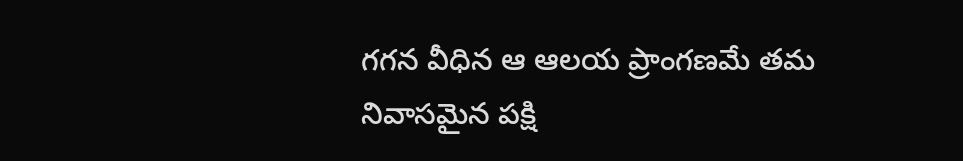గగన వీధిన ఆ ఆలయ ప్రాంగణమే తమ నివాసమైన పక్షి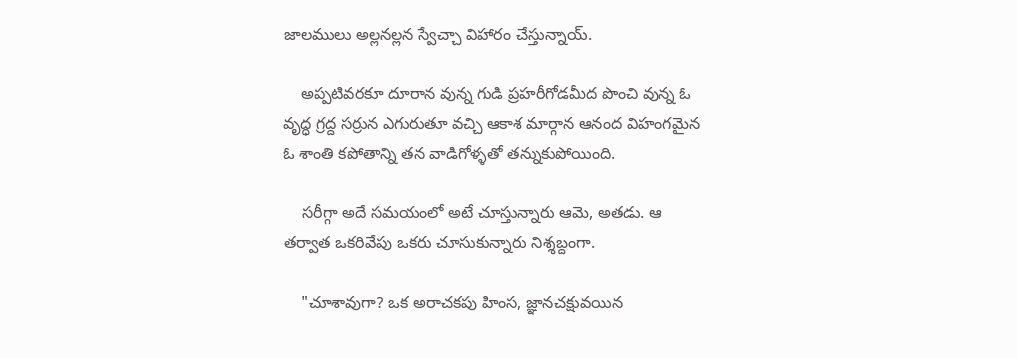జాలములు అల్లనల్లన స్వేచ్చా విహారం చేస్తున్నాయ్.

    అప్పటివరకూ దూరాన వున్న గుడి ప్రహరీగోడమీద పొంచి వున్న ఓ వృద్ధ గ్రద్ద సర్రున ఎగురుతూ వచ్చి ఆకాశ మార్గాన ఆనంద విహంగమైన ఓ శాంతి కపోతాన్ని తన వాడిగోళ్ళతో తన్నుకుపోయింది.

    సరీగ్గా అదే సమయంలో అటే చూస్తున్నారు ఆమె, అతడు. ఆ తర్వాత ఒకరివేపు ఒకరు చూసుకున్నారు నిశ్శబ్దంగా.

    "చూశావుగా? ఒక అరాచకపు హింస, జ్ఞానచక్షువయిన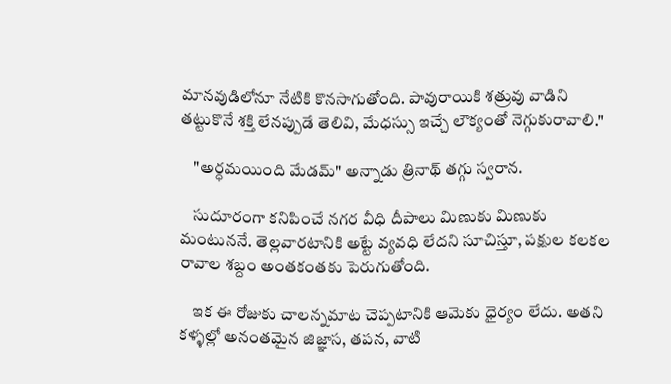మానవుడిలోనూ నేటికి కొనసాగుతోంది. పావురాయికి శత్రువు వాడిని తట్టుకొనే శక్తి లేనప్పుడే తెలివి, మేధస్సు ఇచ్చే లౌక్యంతో నెగ్గుకురావాలి."

    "అర్ధమయింది మేడమ్" అన్నాడు త్రినాథ్ తగ్గు స్వరాన.

    సుదూరంగా కనిపించే నగర వీధి దీపాలు మిణుకు మిణుకు మంటుననే. తెల్లవారటానికి అట్టే వ్యవధి లేదని సూచిస్తూ, పక్షుల కలకల రావాల శబ్దం అంతకంతకు పెరుగుతోంది.

    ఇక ఈ రోజుకు చాలన్నమాట చెప్పటానికి ఆమెకు ధైర్యం లేదు. అతని కళ్ళల్లో అనంతమైన జిజ్ఞాస, తపన, వాటి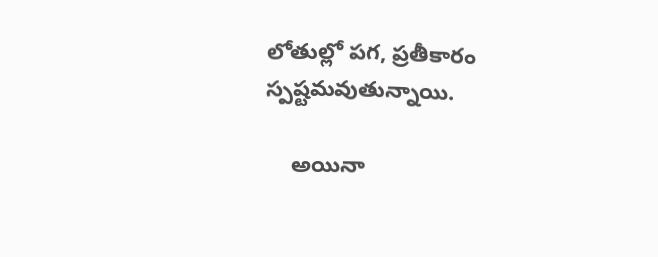లోతుల్లో పగ, ప్రతీకారం స్పష్టమవుతున్నాయి.

    అయినా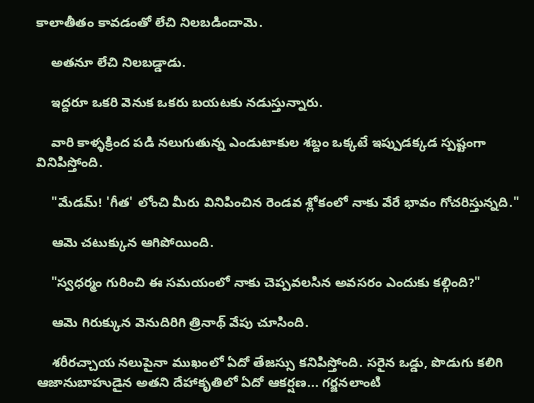కాలాతీతం కావడంతో లేచి నిలబడిందామె.

    అతనూ లేచి నిలబడ్డాడు.

    ఇద్దరూ ఒకరి వెనుక ఒకరు బయటకు నడుస్తున్నారు.

    వారి కాళ్ళక్రింద పడి నలుగుతున్న ఎండుటాకుల శబ్దం ఒక్కటే ఇప్పుడక్కడ స్పష్టంగా వినిపిస్తోంది.

    "మేడమ్! 'గీత' లోంచి మీరు వినిపించిన రెండవ శ్లోకంలో నాకు వేరే భావం గోచరిస్తున్నది."

    ఆమె చటుక్కున ఆగిపోయింది.

    "స్వధర్మం గురించి ఈ సమయంలో నాకు చెప్పవలసిన అవసరం ఎందుకు కల్గింది?"

    ఆమె గిరుక్కున వెనుదిరిగి త్రినాథ్ వేపు చూసింది.

    శరీరచ్చాయ నలుపైనా ముఖంలో ఏదో తేజస్సు కనిపిస్తోంది. సరైన ఒడ్డు, పొడుగు కలిగి ఆజానుబాహుడైన అతని దేహాకృతిలో ఏదో ఆకర్షణ... గర్జనలాంటి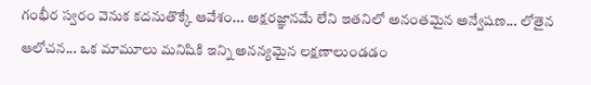గంభీర స్వరం వెనుక కదనుతొక్కే ఆవేశం... అక్షరజ్ఞానమే లేని ఇతనిలో అనంతమైన అన్వేషణ... లోతైన ఆలోచన... ఒక మామూలు మనిషికి ఇన్ని అనన్యమైన లక్షణాలుండడం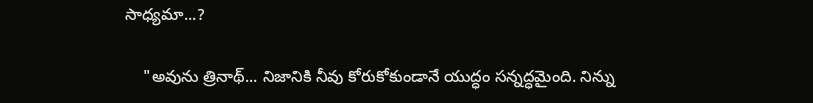సాధ్యమా...?

    "అవును త్రినాథ్... నిజానికి నీవు కోరుకోకుండానే యుద్ధం సన్నద్ధమైంది. నిన్ను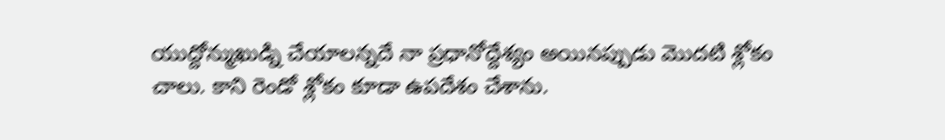యుద్దోన్ముఖుడ్ని చేయాలన్నదే నా ప్రధానోద్దేశ్యం అయినప్పుడు మొదటి శ్లోకం చాలు. కాని రెండో శ్లోకం కూడా ఉపదేశం చేశాను.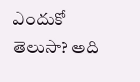ఎందుకో తెలుసా? అది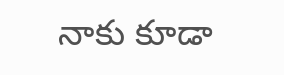నాకు కూడా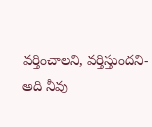వర్తించాలని, వర్తిస్తుందని- అది నీవు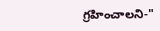గ్రహించాలని-"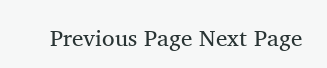Previous Page Next Page